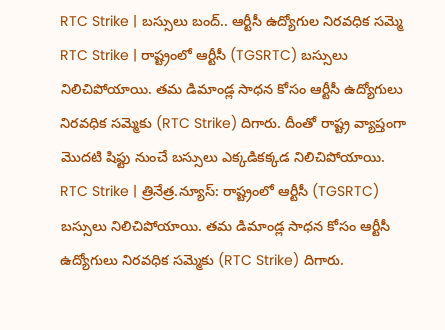RTC Strike | బస్సులు బంద్.. ఆర్టీసీ ఉద్యోగుల నిరవధిక సమ్మె
RTC Strike | రాష్ట్రంలో ఆర్టీసీ (TGSRTC) బస్సులు నిలిచిపోయాయి. తమ డిమాండ్ల సాధన కోసం ఆర్టీసీ ఉద్యోగులు నిరవధిక సమ్మెకు (RTC Strike) దిగారు. దీంతో రాష్ట్ర వ్యాప్తంగా మొదటి షిఫ్టు నుంచే బస్సులు ఎక్కడికక్కడ నిలిచిపోయాయి.
RTC Strike | త్రినేత్ర.న్యూస్: రాష్ట్రంలో ఆర్టీసీ (TGSRTC) బస్సులు నిలిచిపోయాయి. తమ డిమాండ్ల సాధన కోసం ఆర్టీసీ ఉద్యోగులు నిరవధిక సమ్మెకు (RTC Strike) దిగారు.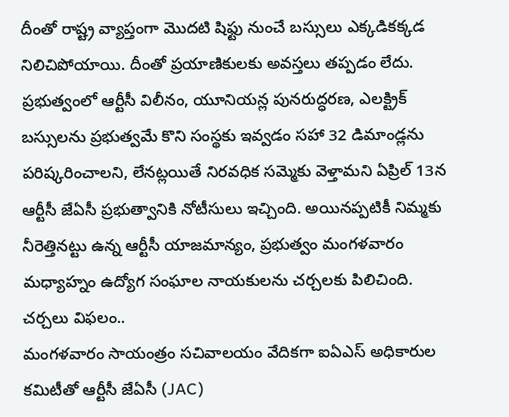దీంతో రాష్ట్ర వ్యాప్తంగా మొదటి షిఫ్టు నుంచే బస్సులు ఎక్కడికక్కడ నిలిచిపోయాయి. దీంతో ప్రయాణికులకు అవస్తలు తప్పడం లేదు. ప్రభుత్వంలో ఆర్టీసీ విలీనం, యూనియన్ల పునరుద్ధరణ, ఎలక్ట్రిక్ బస్సులను ప్రభుత్వమే కొని సంస్థకు ఇవ్వడం సహా 32 డిమాండ్లను పరిష్కరించాలని, లేనట్లయితే నిరవధిక సమ్మెకు వెళ్తామని ఏప్రిల్ 13న ఆర్టీసీ జేఏసీ ప్రభుత్వానికి నోటీసులు ఇచ్చింది. అయినప్పటికీ నిమ్మకు నీరెత్తినట్టు ఉన్న ఆర్టీసీ యాజమాన్యం, ప్రభుత్వం మంగళవారం మధ్యాహ్నం ఉద్యోగ సంఘాల నాయకులను చర్చలకు పిలిచింది.
చర్చలు విఫలం..
మంగళవారం సాయంత్రం సచివాలయం వేదికగా ఐఏఎస్ అధికారుల కమిటీతో ఆర్టీసీ జేఏసీ (JAC)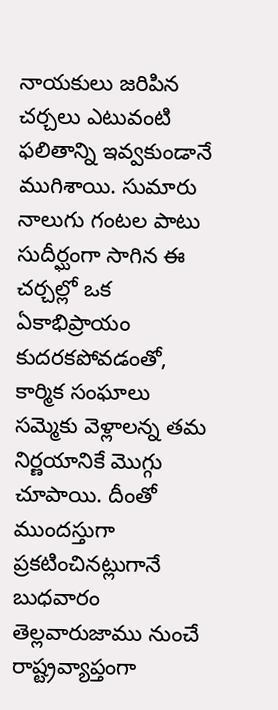నాయకులు జరిపిన చర్చలు ఎటువంటి ఫలితాన్ని ఇవ్వకుండానే ముగిశాయి. సుమారు నాలుగు గంటల పాటు సుదీర్ఘంగా సాగిన ఈ చర్చల్లో ఒక ఏకాభిప్రాయం కుదరకపోవడంతో, కార్మిక సంఘాలు సమ్మెకు వెళ్లాలన్న తమ నిర్ణయానికే మొగ్గు చూపాయి. దీంతో ముందస్తుగా ప్రకటించినట్లుగానే బుధవారం తెల్లవారుజాము నుంచే రాష్ట్రవ్యాప్తంగా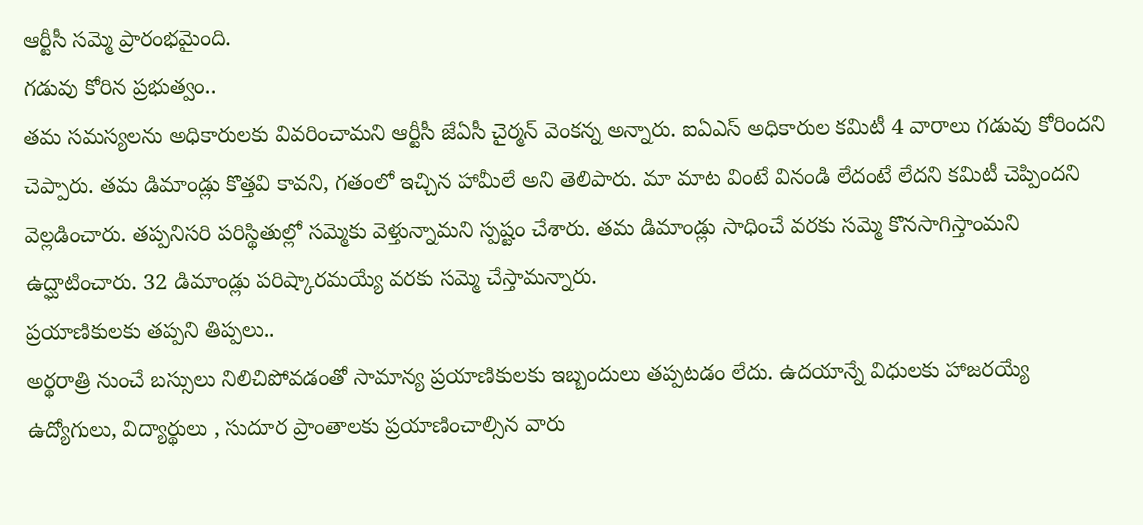ఆర్టీసీ సమ్మె ప్రారంభమైంది.
గడువు కోరిన ప్రభుత్వం..
తమ సమస్యలను అధికారులకు వివరించామని ఆర్టీసీ జేఏసీ చైర్మన్ వెంకన్న అన్నారు. ఐఏఎస్ అధికారుల కమిటీ 4 వారాలు గడువు కోరిందని చెప్పారు. తమ డిమాండ్లు కొత్తవి కావని, గతంలో ఇచ్చిన హామీలే అని తెలిపారు. మా మాట వింటే వినండి లేదంటే లేదని కమిటీ చెప్పిందని వెల్లడించారు. తప్పనిసరి పరిస్థితుల్లో సమ్మెకు వెళ్తున్నామని స్పష్టం చేశారు. తమ డిమాండ్లు సాధించే వరకు సమ్మె కొనసాగిస్తాంమని ఉద్ఘాటించారు. 32 డిమాండ్లు పరిష్కారమయ్యే వరకు సమ్మె చేస్తామన్నారు.
ప్రయాణికులకు తప్పని తిప్పలు..
అర్థరాత్రి నుంచే బస్సులు నిలిచిపోవడంతో సామాన్య ప్రయాణికులకు ఇబ్బందులు తప్పటడం లేదు. ఉదయాన్నే విధులకు హాజరయ్యే ఉద్యోగులు, విద్యార్థులు , సుదూర ప్రాంతాలకు ప్రయాణించాల్సిన వారు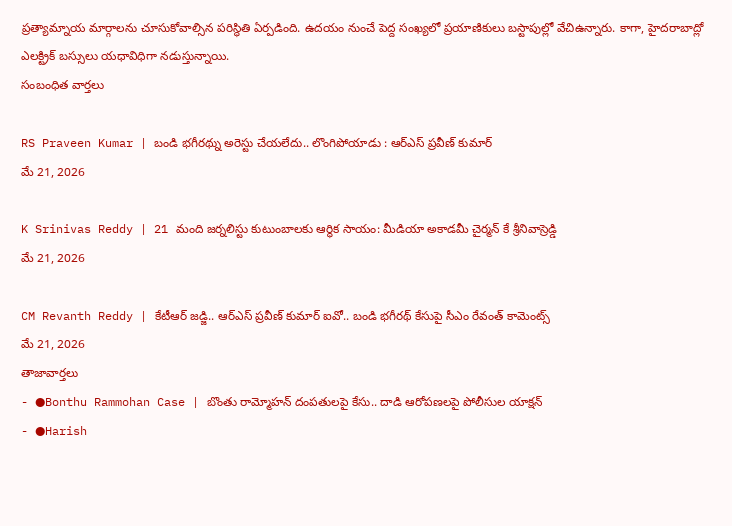ప్రత్యామ్నాయ మార్గాలను చూసుకోవాల్సిన పరిస్థితి ఏర్పడింది. ఉదయం నుంచే పెద్ద సంఖ్యలో ప్రయాణికులు బస్టాపుల్లో వేచిఉన్నారు. కాగా, హైదరాబాద్లో ఎలక్ట్రిక్ బస్సులు యధావిధిగా నడుస్తున్నాయి.
సంబంధిత వార్తలు

RS Praveen Kumar | బండి భగీరథ్ను అరెస్టు చేయలేదు.. లొంగిపోయాడు : ఆర్ఎస్ ప్రవీణ్ కుమార్
మే 21, 2026

K Srinivas Reddy | 21 మంది జర్నలిస్టు కుటుంబాలకు ఆర్థిక సాయం: మీడియా అకాడమీ చైర్మన్ కే శ్రీనివాస్రెడ్డి
మే 21, 2026

CM Revanth Reddy | కేటీఆర్ జడ్జి.. ఆర్ఎస్ ప్రవీణ్ కుమార్ ఐవో.. బండి భగీరథ్ కేసుపై సీఎం రేవంత్ కామెంట్స్
మే 21, 2026
తాజావార్తలు
- ●Bonthu Rammohan Case | బొంతు రామ్మోహన్ దంపతులపై కేసు.. దాడి ఆరోపణలపై పోలీసుల యాక్షన్
- ●Harish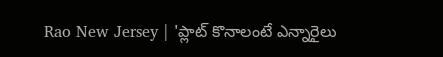Rao New Jersey | 'ప్లాట్ కొనాలంటే ఎన్నారైలు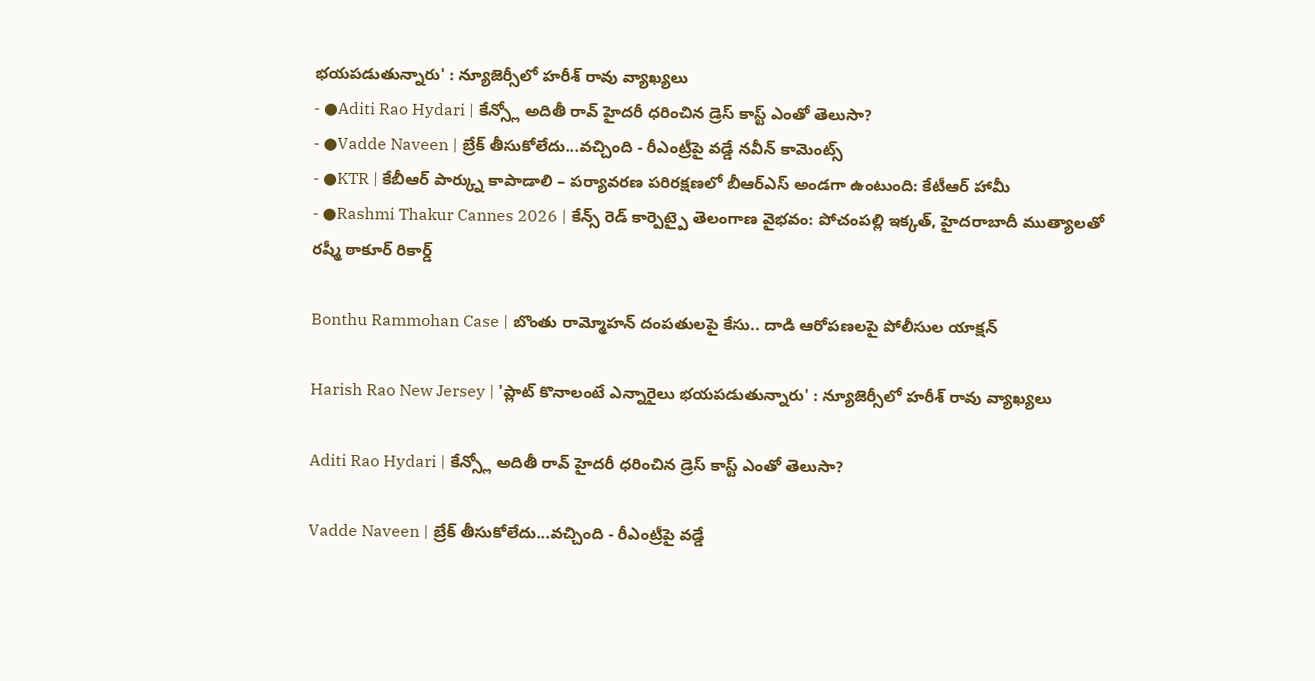భయపడుతున్నారు' : న్యూజెర్సీలో హరీశ్ రావు వ్యాఖ్యలు
- ●Aditi Rao Hydari | కేన్స్లో అదితీ రావ్ హైదరీ ధరించిన డ్రెస్ కాస్ట్ ఎంతో తెలుసా?
- ●Vadde Naveen | బ్రేక్ తీసుకోలేదు...వచ్చింది - రీఎంట్రీపై వడ్డే నవీన్ కామెంట్స్
- ●KTR | కేబీఆర్ పార్క్ను కాపాడాలి – పర్యావరణ పరిరక్షణలో బీఆర్ఎస్ అండగా ఉంటుంది: కేటీఆర్ హామీ
- ●Rashmi Thakur Cannes 2026 | కేన్స్ రెడ్ కార్పెట్పై తెలంగాణ వైభవం: పోచంపల్లి ఇక్కత్, హైదరాబాదీ ముత్యాలతో రష్మీ ఠాకూర్ రికార్డ్

Bonthu Rammohan Case | బొంతు రామ్మోహన్ దంపతులపై కేసు.. దాడి ఆరోపణలపై పోలీసుల యాక్షన్

Harish Rao New Jersey | 'ప్లాట్ కొనాలంటే ఎన్నారైలు భయపడుతున్నారు' : న్యూజెర్సీలో హరీశ్ రావు వ్యాఖ్యలు

Aditi Rao Hydari | కేన్స్లో అదితీ రావ్ హైదరీ ధరించిన డ్రెస్ కాస్ట్ ఎంతో తెలుసా?

Vadde Naveen | బ్రేక్ తీసుకోలేదు...వచ్చింది - రీఎంట్రీపై వడ్డే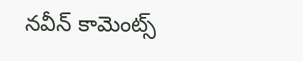నవీన్ కామెంట్స్